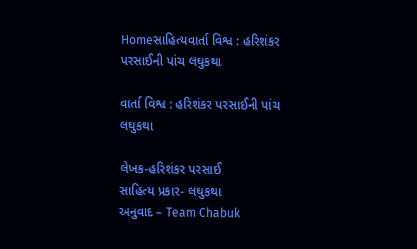Homeસાહિત્યવાર્તા વિશ્વ : હરિશંકર પરસાઈની પાંચ લઘુકથા

વાર્તા વિશ્વ : હરિશંકર પરસાઈની પાંચ લઘુકથા

લેખક-હરિશંકર પરસાઈ
સાહિત્ય પ્રકાર- લઘુકથા
અનુવાદ – Team Chabuk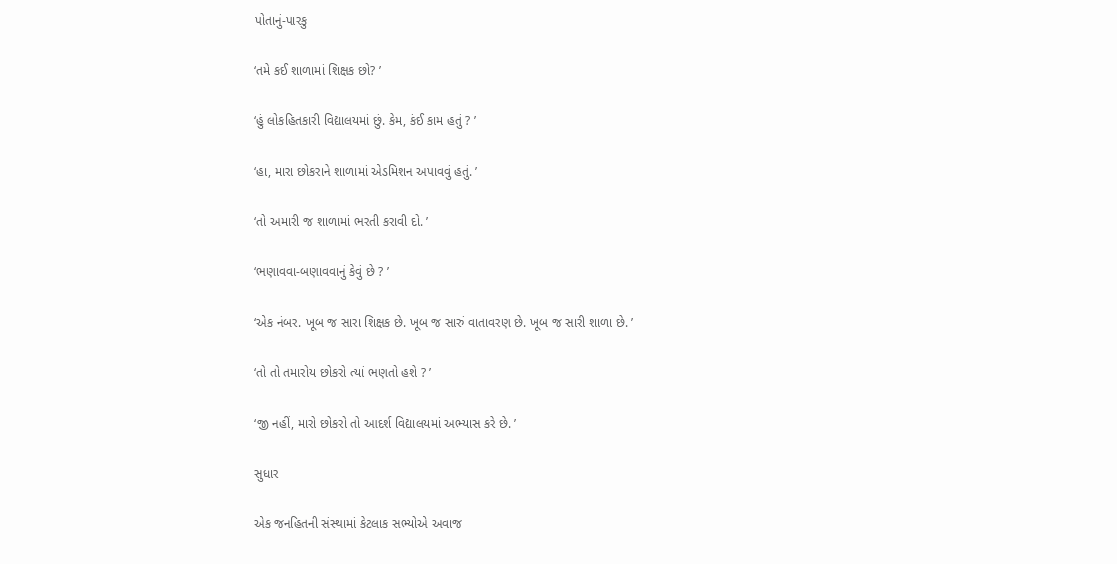પોતાનું-પારકુ

‘તમે કઈ શાળામાં શિક્ષક છો? ’

‘હું લોકહિતકારી વિદ્યાલયમાં છું. કેમ, કંઈ કામ હતું ? ’

‘હા, મારા છોકરાને શાળામાં એડમિશન અપાવવું હતું. ’

‘તો અમારી જ શાળામાં ભરતી કરાવી દો. ’

‘ભણાવવા-બણાવવાનું કેવું છે ? ’

‘એક નંબર. ખૂબ જ સારા શિક્ષક છે. ખૂબ જ સારું વાતાવરણ છે. ખૂબ જ સારી શાળા છે. ’

‘તો તો તમારોય છોકરો ત્યાં ભણતો હશે ? ’

‘જી નહીં, મારો છોકરો તો આદર્શ વિદ્યાલયમાં અભ્યાસ કરે છે. ’

સુધાર

એક જનહિતની સંસ્થામાં કેટલાક સભ્યોએ અવાજ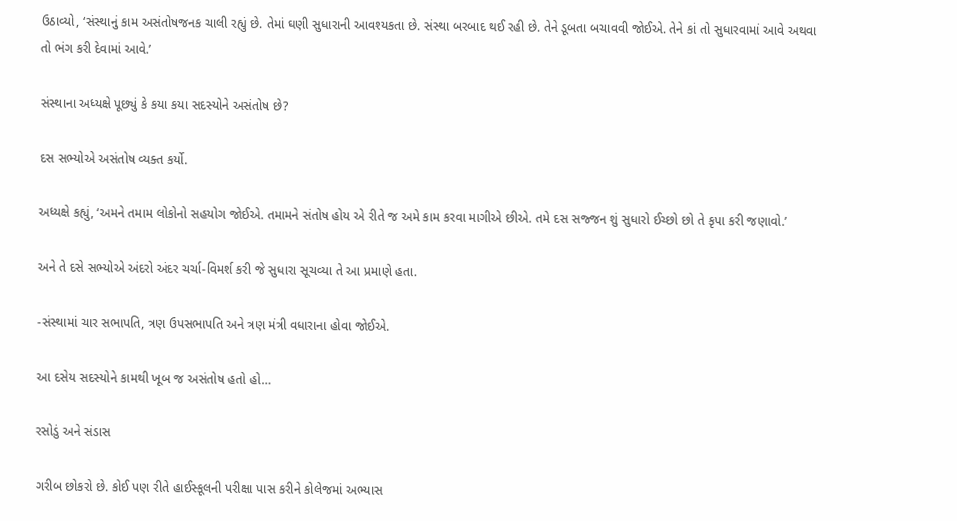ઉઠાવ્યો, ‘સંસ્થાનું કામ અસંતોષજનક ચાલી રહ્યું છે. તેમાં ઘણી સુધારાની આવશ્યકતા છે. સંસ્થા બરબાદ થઈ રહી છે. તેને ડૂબતા બચાવવી જોઈએ. તેને કાં તો સુધારવામાં આવે અથવા તો ભંગ કરી દેવામાં આવે.’

સંસ્થાના અધ્યક્ષે પૂછ્યું કે કયા કયા સદસ્યોને અસંતોષ છે?

દસ સભ્યોએ અસંતોષ વ્યક્ત કર્યો.

અધ્યક્ષે કહ્યું, ‘અમને તમામ લોકોનો સહયોગ જોઈએ. તમામને સંતોષ હોય એ રીતે જ અમે કામ કરવા માગીએ છીએ. તમે દસ સજ્જન શું સુધારો ઈચ્છો છો તે કૃપા કરી જણાવો.’

અને તે દસે સભ્યોએ અંદરો અંદર ચર્ચા-વિમર્શ કરી જે સુધારા સૂચવ્યા તે આ પ્રમાણે હતા.

-સંસ્થામાં ચાર સભાપતિ, ત્રણ ઉપસભાપતિ અને ત્રણ મંત્રી વધારાના હોવા જોઈએ.

આ દસેય સદસ્યોને કામથી ખૂબ જ અસંતોષ હતો હો…

રસોડું અને સંડાસ

ગરીબ છોકરો છે. કોઈ પણ રીતે હાઈસ્કૂલની પરીક્ષા પાસ કરીને કોલેજમાં અભ્યાસ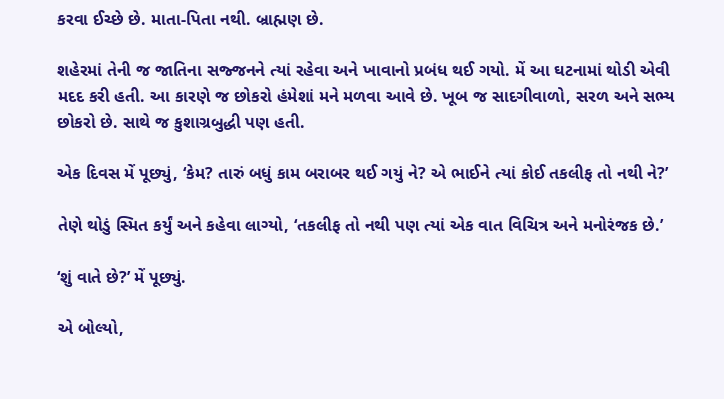કરવા ઈચ્છે છે. માતા-પિતા નથી. બ્રાહ્મણ છે.

શહેરમાં તેની જ જાતિના સજ્જનને ત્યાં રહેવા અને ખાવાનો પ્રબંધ થઈ ગયો. મેં આ ઘટનામાં થોડી એવી મદદ કરી હતી. આ કારણે જ છોકરો હંમેશાં મને મળવા આવે છે. ખૂબ જ સાદગીવાળો, સરળ અને સભ્ય છોકરો છે. સાથે જ કુશાગ્રબુદ્ધી પણ હતી.

એક દિવસ મેં પૂછ્યું, ‘કેમ? તારું બધું કામ બરાબર થઈ ગયું ને? એ ભાઈને ત્યાં કોઈ તકલીફ તો નથી ને?’

તેણે થોડું સ્મિત કર્યું અને કહેવા લાગ્યો, ‘તકલીફ તો નથી પણ ત્યાં એક વાત વિચિત્ર અને મનોરંજક છે.’

‘શું વાતે છે?’ મેં પૂછ્યું.

એ બોલ્યો,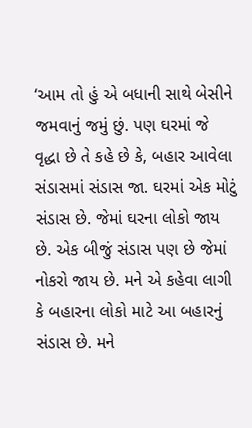‘આમ તો હું એ બધાની સાથે બેસીને જમવાનું જમું છું. પણ ઘરમાં જે વૃદ્ધા છે તે કહે છે કે, બહાર આવેલા સંડાસમાં સંડાસ જા. ઘરમાં એક મોટું સંડાસ છે. જેમાં ઘરના લોકો જાય છે. એક બીજું સંડાસ પણ છે જેમાં નોકરો જાય છે. મને એ કહેવા લાગી કે બહારના લોકો માટે આ બહારનું સંડાસ છે. મને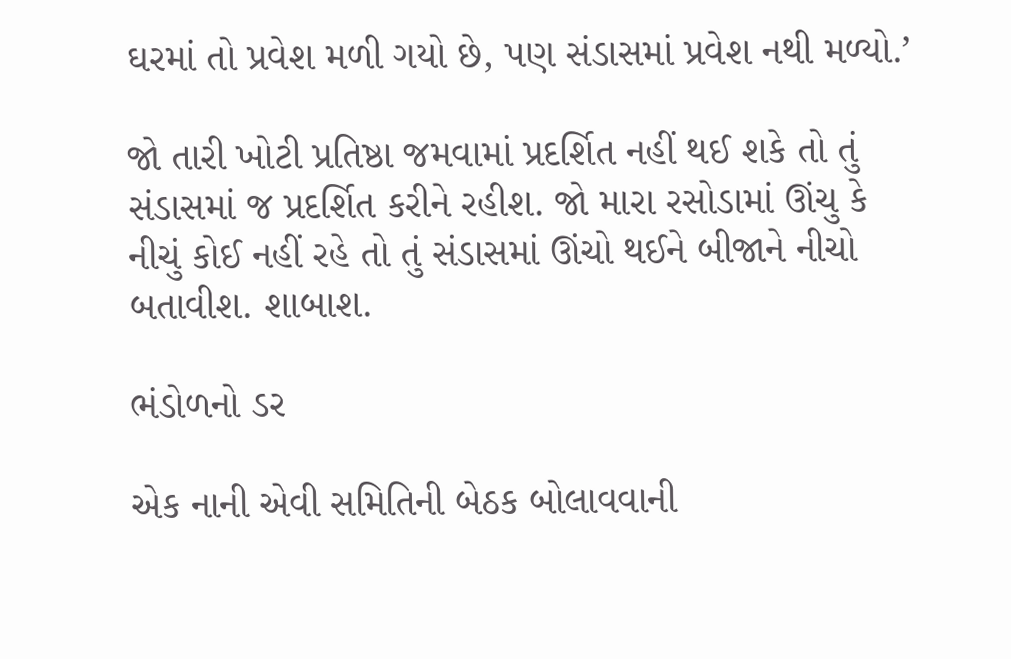ઘરમાં તો પ્રવેશ મળી ગયો છે, પણ સંડાસમાં પ્રવેશ નથી મળ્યો.’

જો તારી ખોટી પ્રતિષ્ઠા જમવામાં પ્રદર્શિત નહીં થઈ શકે તો તું સંડાસમાં જ પ્રદર્શિત કરીને રહીશ. જો મારા રસોડામાં ઊંચુ કે નીચું કોઈ નહીં રહે તો તું સંડાસમાં ઊંચો થઈને બીજાને નીચો બતાવીશ. શાબાશ.

ભંડોળનો ડર

એક નાની એવી સમિતિની બેઠક બોલાવવાની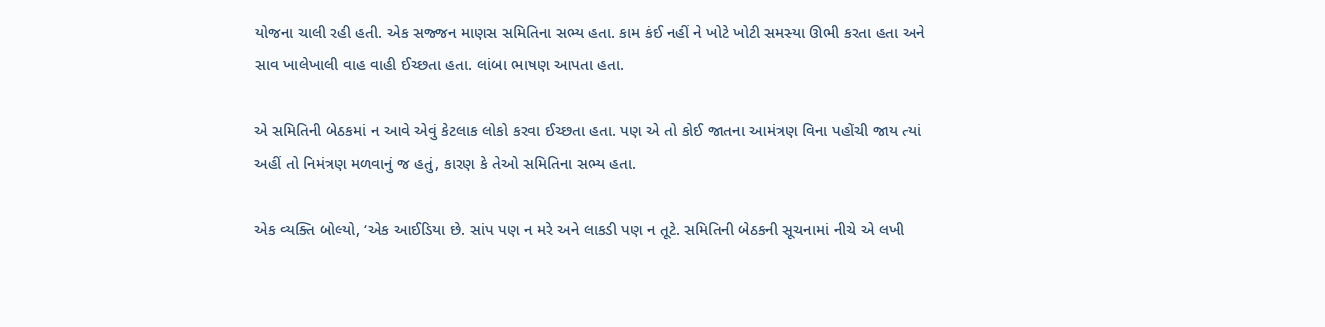યોજના ચાલી રહી હતી. એક સજ્જન માણસ સમિતિના સભ્ય હતા. કામ કંઈ નહીં ને ખોટે ખોટી સમસ્યા ઊભી કરતા હતા અને સાવ ખાલેખાલી વાહ વાહી ઈચ્છતા હતા. લાંબા ભાષણ આપતા હતા.

એ સમિતિની બેઠકમાં ન આવે એવું કેટલાક લોકો કરવા ઈચ્છતા હતા. પણ એ તો કોઈ જાતના આમંત્રણ વિના પહોંચી જાય ત્યાં અહીં તો નિમંત્રણ મળવાનું જ હતું, કારણ કે તેઓ સમિતિના સભ્ય હતા.

એક વ્યક્તિ બોલ્યો, ‘એક આઈડિયા છે. સાંપ પણ ન મરે અને લાકડી પણ ન તૂટે. સમિતિની બેઠકની સૂચનામાં નીચે એ લખી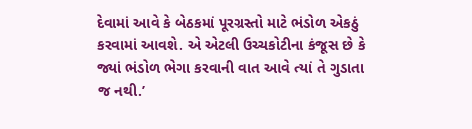દેવામાં આવે કે બેઠકમાં પૂરગ્રસ્તો માટે ભંડોળ એકઠું કરવામાં આવશે. એ એટલી ઉચ્ચકોટીના કંજૂસ છે કે જ્યાં ભંડોળ ભેગા કરવાની વાત આવે ત્યાં તે ગુડાતા જ નથી.’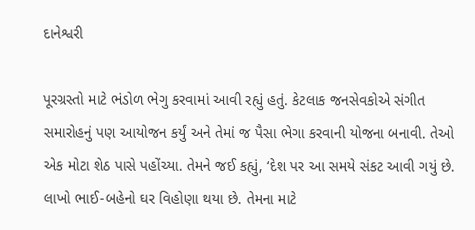દાનેશ્વરી

પૂરગ્રસ્તો માટે ભંડોળ ભેગુ કરવામાં આવી રહ્યું હતું. કેટલાક જનસેવકોએ સંગીત સમારોહનું પણ આયોજન કર્યું અને તેમાં જ પૈસા ભેગા કરવાની યોજના બનાવી. તેઓ એક મોટા શેઠ પાસે પહોંચ્યા. તેમને જઈ કહ્યું, ‘દેશ પર આ સમયે સંકટ આવી ગયું છે. લાખો ભાઈ-બહેનો ઘર વિહોણા થયા છે. તેમના માટે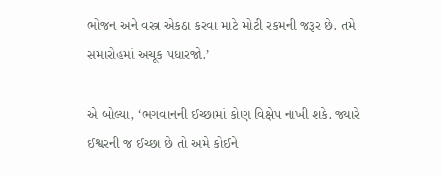ભોજન અને વસ્ત્ર એકઠા કરવા માટે મોટી રકમની જરૂર છે. તમે સમારોહમાં અચૂક પધારજો.’

એ બોલ્યા, ‘ભગવાનની ઈચ્છામાં કોણ વિક્ષેપ નાખી શકે. જ્યારે ઈશ્વરની જ ઈચ્છા છે તો અમે કોઈને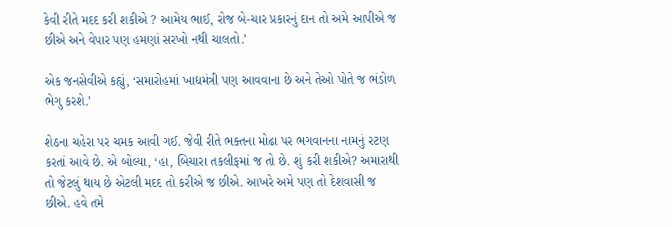કેવી રીતે મદદ કરી શકીએ ? આમેય ભાઈ, રોજ બે-ચાર પ્રકારનું દાન તો અમે આપીએ જ છીએ અને વેપાર પણ હમણાં સરખો નથી ચાલતો.’

એક જનસેવીએ કહ્યું, ‘સમારોહમાં ખાદ્યમંત્રી પણ આવવાના છે અને તેઓ પોતે જ ભંડોળ ભેગુ કરશે.’

શેઠના ચહેરા પર ચમક આવી ગઈ. જેવી રીતે ભક્તના મોઢા પર ભગવાનના નામનું રટણ કરતાં આવે છે. એ બોલ્યા, ‘હા, બિચારા તકલીફમાં જ તો છે. શું કરી શકીએ? અમારાથી તો જેટલું થાય છે એટલી મદદ તો કરીએ જ છીએ. આખરે અમે પણ તો દેશવાસી જ છીએ. હવે તમે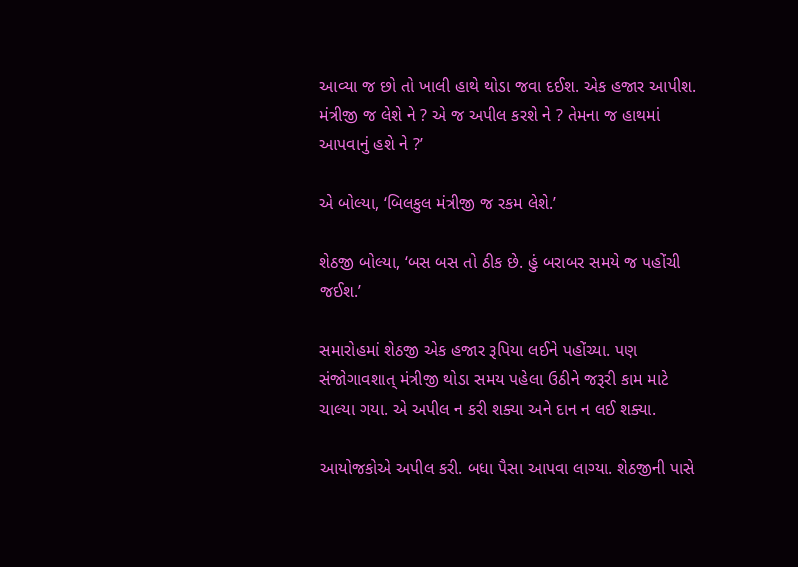આવ્યા જ છો તો ખાલી હાથે થોડા જવા દઈશ. એક હજાર આપીશ. મંત્રીજી જ લેશે ને ? એ જ અપીલ કરશે ને ? તેમના જ હાથમાં આપવાનું હશે ને ?’

એ બોલ્યા, ‘બિલકુલ મંત્રીજી જ રકમ લેશે.’

શેઠજી બોલ્યા, ‘બસ બસ તો ઠીક છે. હું બરાબર સમયે જ પહોંચી જઈશ.’

સમારોહમાં શેઠજી એક હજાર રૂપિયા લઈને પહોંચ્યા. પણ સંજોગાવશાત્ મંત્રીજી થોડા સમય પહેલા ઉઠીને જરૂરી કામ માટે ચાલ્યા ગયા. એ અપીલ ન કરી શક્યા અને દાન ન લઈ શક્યા.

આયોજકોએ અપીલ કરી. બધા પૈસા આપવા લાગ્યા. શેઠજીની પાસે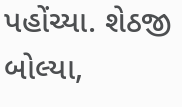પહોંચ્યા. શેઠજી બોલ્યા,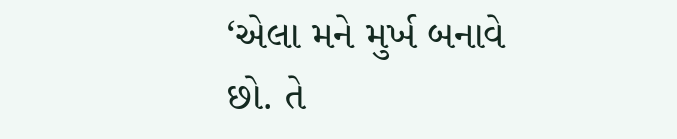‘એલા મને મુર્ખ બનાવે છો. તે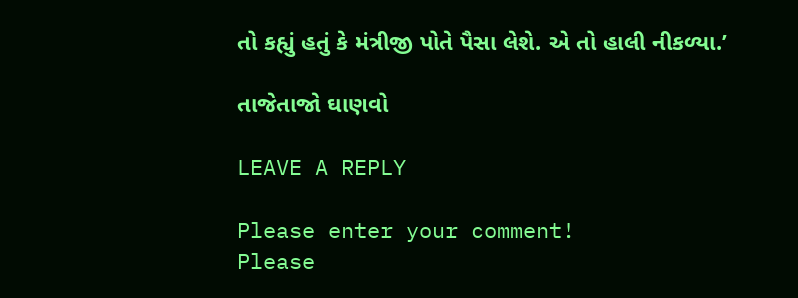તો કહ્યું હતું કે મંત્રીજી પોતે પૈસા લેશે. એ તો હાલી નીકળ્યા.’

તાજેતાજો ઘાણવો

LEAVE A REPLY

Please enter your comment!
Please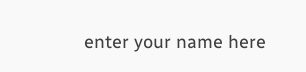enter your name here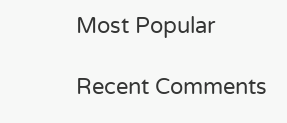Most Popular

Recent Comments